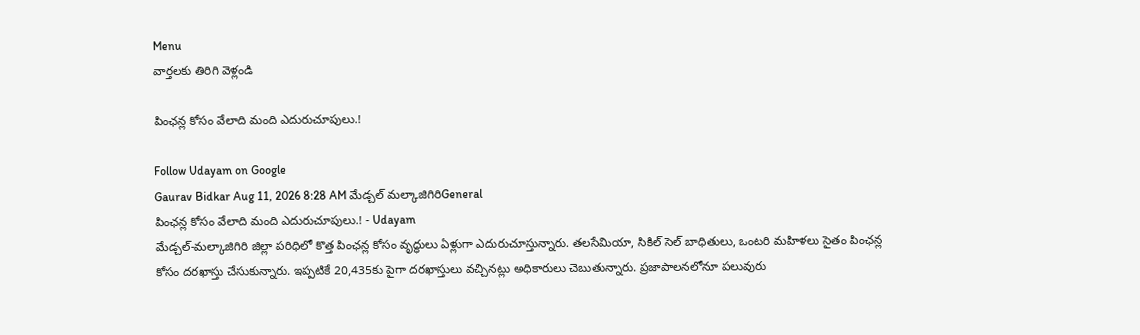Menu
వార్తలకు తిరిగి వెళ్లండి

పింఛన్ల కోసం వేలాది మంది ఎదురుచూపులు.!

Follow Udayam on Google
Gaurav Bidkar Aug 11, 2026 8:28 AM మేడ్చల్ మల్కాజిగిరిGeneral
పింఛన్ల కోసం వేలాది మంది ఎదురుచూపులు.! - Udayam
మేడ్చల్‌-మల్కాజిగిరి జిల్లా పరిధిలో కొత్త పింఛన్ల కోసం వృద్ధులు ఏళ్లుగా ఎదురుచూస్తున్నారు. తలసేమియా, సికిల్‌ సెల్‌ బాధితులు, ఒంటరి మహిళలు సైతం పింఛన్ల కోసం దరఖాస్తు చేసుకున్నారు. ఇప్పటికే 20,435కు పైగా దరఖాస్తులు వచ్చినట్లు అధికారులు చెబుతున్నారు. ప్రజాపాలనలోనూ పలువురు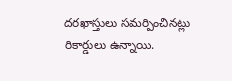దరఖాస్తులు సమర్పించినట్లు రికార్డులు ఉన్నాయి.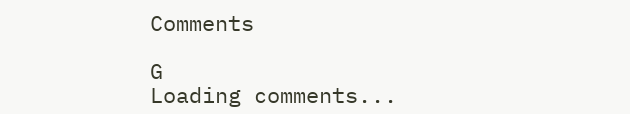Comments

G
Loading comments...